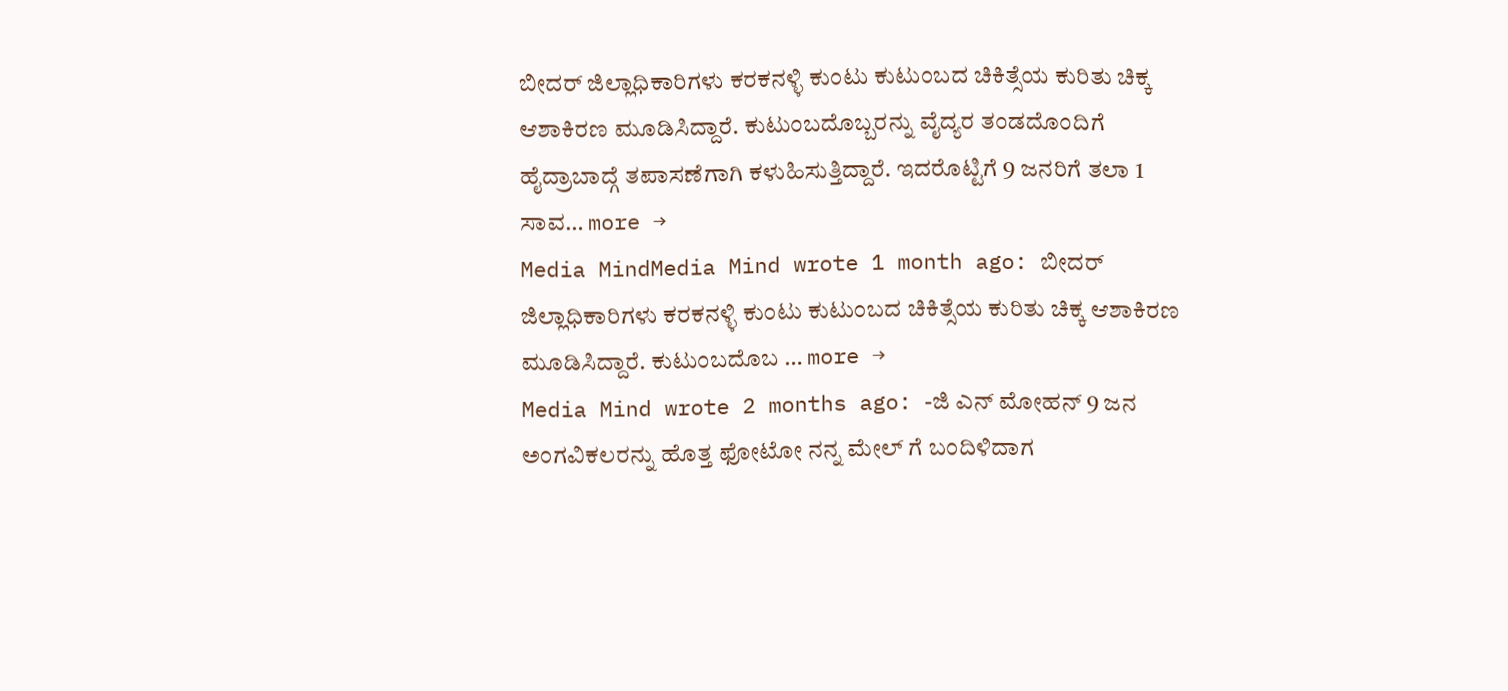ಬೀದರ್ ಜಿಲ್ಲಾಧಿಕಾರಿಗಳು ಕರಕನಳ್ಳಿ ಕುಂಟು ಕುಟುಂಬದ ಚಿಕಿತ್ಸೆಯ ಕುರಿತು ಚಿಕ್ಕ ಆಶಾಕಿರಣ ಮೂಡಿಸಿದ್ದಾರೆ. ಕುಟುಂಬದೊಬ್ಬರನ್ನು ವೈದ್ಯರ ತಂಡದೊಂದಿಗೆ ಹೈದ್ರಾಬಾದ್ಗೆ ತಪಾಸಣೆಗಾಗಿ ಕಳುಹಿಸುತ್ತಿದ್ದಾರೆ. ಇದರೊಟ್ಟಿಗೆ 9 ಜನರಿಗೆ ತಲಾ 1 ಸಾವ… more →
Media MindMedia Mind wrote 1 month ago: ಬೀದರ್ ಜಿಲ್ಲಾಧಿಕಾರಿಗಳು ಕರಕನಳ್ಳಿ ಕುಂಟು ಕುಟುಂಬದ ಚಿಕಿತ್ಸೆಯ ಕುರಿತು ಚಿಕ್ಕ ಆಶಾಕಿರಣ ಮೂಡಿಸಿದ್ದಾರೆ. ಕುಟುಂಬದೊಬ … more →
Media Mind wrote 2 months ago: -ಜಿ ಎನ್ ಮೋಹನ್ 9 ಜನ ಅಂಗವಿಕಲರನ್ನು ಹೊತ್ತ ಫೋಟೋ ನನ್ನ ಮೇಲ್ ಗೆ ಬಂದಿಳಿದಾಗ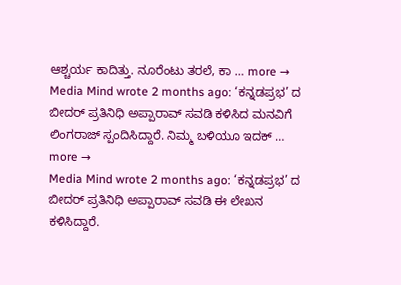ಆಶ್ಚರ್ಯ ಕಾದಿತ್ತು. ನೂರೆಂಟು ತರಲೆ, ಕಾ … more →
Media Mind wrote 2 months ago: ‘ಕನ್ನಡಪ್ರಭ’ ದ ಬೀದರ್ ಪ್ರತಿನಿಧಿ ಅಪ್ಪಾರಾವ್ ಸವಡಿ ಕಳಿಸಿದ ಮನವಿಗೆ ಲಿಂಗರಾಜ್ ಸ್ಪಂದಿಸಿದ್ದಾರೆ. ನಿಮ್ಮ ಬಳಿಯೂ ಇದಕ್ … more →
Media Mind wrote 2 months ago: ‘ಕನ್ನಡಪ್ರಭ’ ದ ಬೀದರ್ ಪ್ರತಿನಿಧಿ ಅಪ್ಪಾರಾವ್ ಸವಡಿ ಈ ಲೇಖನ ಕಳಿಸಿದ್ದಾರೆ.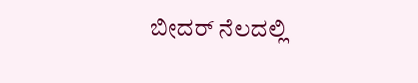ಬೀದರ್ ನೆಲದಲ್ಲಿ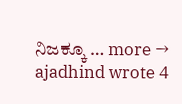ನಿಜಕ್ಕೂ … more →
ajadhind wrote 4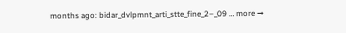months ago: bidar_dvlpmnt_arti_stte_fine_2–_09 … more →